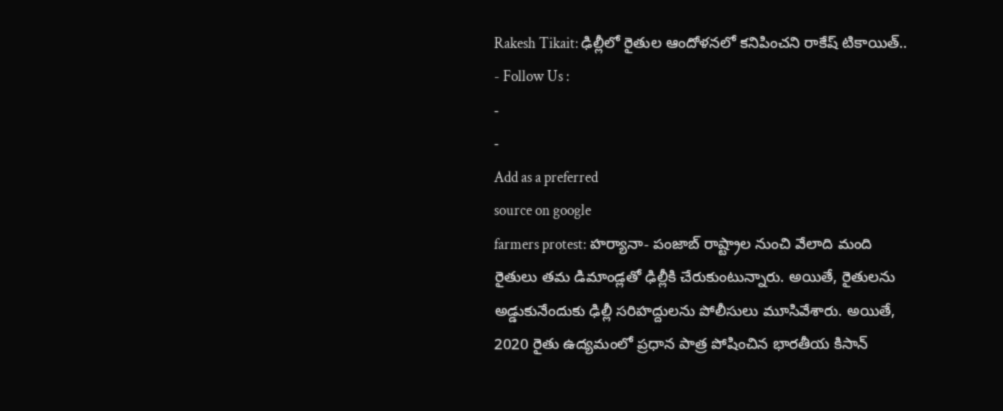Rakesh Tikait: ఢిల్లీలో రైతుల ఆందోళనలో కనిపించని రాకేష్ టికాయిత్..
- Follow Us :
-
-
Add as a preferred
source on google
farmers protest: హర్యానా- పంజాబ్ రాష్ట్రాల నుంచి వేలాది మంది రైతులు తమ డిమాండ్లతో ఢిల్లీకి చేరుకుంటున్నారు. అయితే, రైతులను అడ్డుకునేందుకు ఢిల్లీ సరిహద్దులను పోలీసులు మూసివేశారు. అయితే, 2020 రైతు ఉద్యమంలో ప్రధాన పాత్ర పోషించిన భారతీయ కిసాన్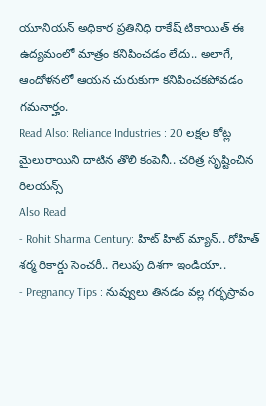యూనియన్ అధికార ప్రతినిధి రాకేష్ టికాయిత్ ఈ ఉద్యమంలో మాత్రం కనిపించడం లేదు.. అలాగే, ఆందోళనలో ఆయన చురుకుగా కనిపించకపోవడం గమనార్హం.
Read Also: Reliance Industries : 20 లక్షల కోట్ల మైలురాయిని దాటిన తొలి కంపెనీ.. చరిత్ర సృష్టించిన రిలయన్స్
Also Read
- Rohit Sharma Century: హిట్ హిట్ మ్యాన్.. రోహిత్ శర్మ రికార్డు సెంచరీ.. గెలుపు దిశగా ఇండియా..
- Pregnancy Tips : నువ్వులు తినడం వల్ల గర్భస్రావం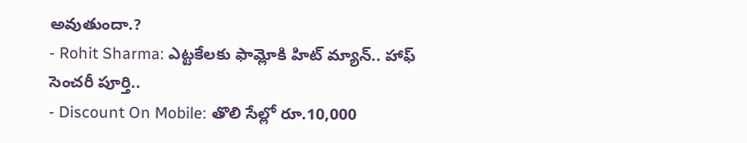అవుతుందా.?
- Rohit Sharma: ఎట్టకేలకు ఫామ్లోకి హిట్ మ్యాన్.. హాఫ్ సెంచరీ పూర్తి..
- Discount On Mobile: తొలి సేల్లో రూ.10,000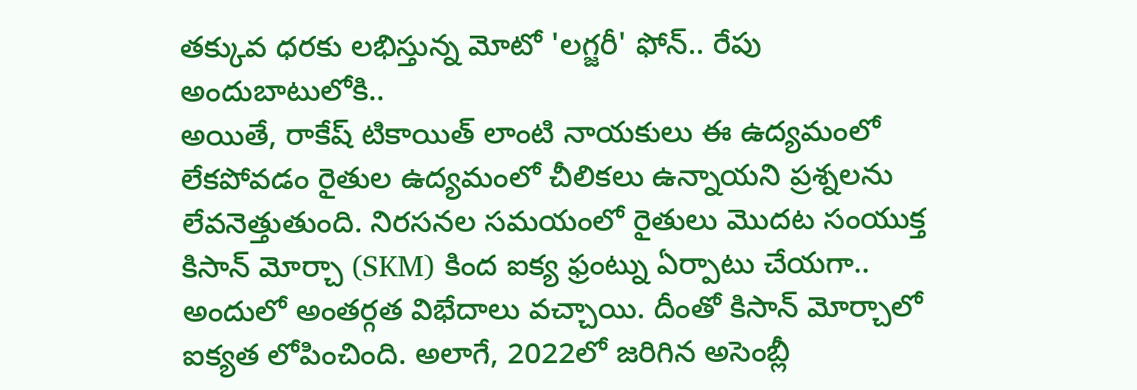తక్కువ ధరకు లభిస్తున్న మోటో 'లగ్జరీ' ఫోన్.. రేపు అందుబాటులోకి..
అయితే, రాకేష్ టికాయిత్ లాంటి నాయకులు ఈ ఉద్యమంలో లేకపోవడం రైతుల ఉద్యమంలో చీలికలు ఉన్నాయని ప్రశ్నలను లేవనెత్తుతుంది. నిరసనల సమయంలో రైతులు మొదట సంయుక్త కిసాన్ మోర్చా (SKM) కింద ఐక్య ఫ్రంట్ను ఏర్పాటు చేయగా.. అందులో అంతర్గత విభేదాలు వచ్చాయి. దీంతో కిసాన్ మోర్చాలో ఐక్యత లోపించింది. అలాగే, 2022లో జరిగిన అసెంబ్లీ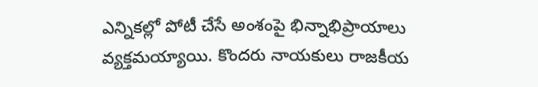ఎన్నికల్లో పోటీ చేసే అంశంపై భిన్నాభిప్రాయాలు వ్యక్తమయ్యాయి. కొందరు నాయకులు రాజకీయ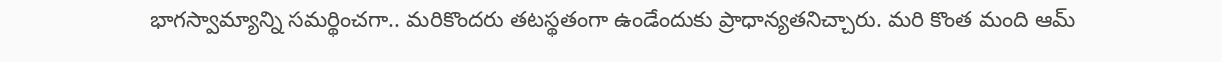భాగస్వామ్యాన్ని సమర్థించగా.. మరికొందరు తటస్థతంగా ఉండేందుకు ప్రాధాన్యతనిచ్చారు. మరి కొంత మంది ఆమ్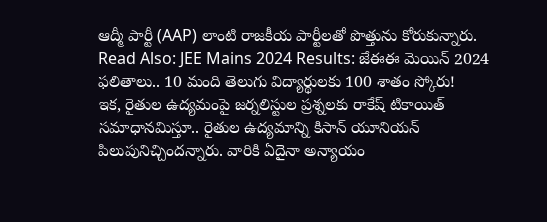ఆద్మీ పార్టీ (AAP) లాంటి రాజకీయ పార్టీలతో పొత్తును కోరుకున్నారు.
Read Also: JEE Mains 2024 Results: జేఈఈ మెయిన్ 2024 ఫలితాలు.. 10 మంది తెలుగు విద్యార్థులకు 100 శాతం స్కోరు!
ఇక, రైతుల ఉద్యమంపై జర్నలిస్టుల ప్రశ్నలకు రాకేష్ టికాయిత్ సమాధానమిస్తూ.. రైతుల ఉద్యమాన్ని కిసాన్ యూనియన్ పిలుపునిచ్చిందన్నారు. వారికి ఏదైనా అన్యాయం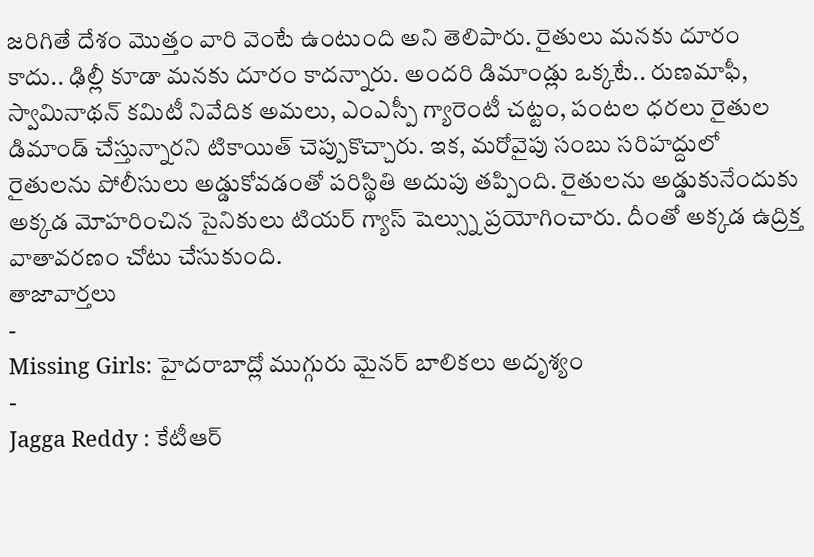జరిగితే దేశం మొత్తం వారి వెంటే ఉంటుంది అని తెలిపారు. రైతులు మనకు దూరం కాదు.. ఢిల్లీ కూడా మనకు దూరం కాదన్నారు. అందరి డిమాండ్లు ఒక్కటే.. రుణమాఫీ, స్వామినాథన్ కమిటీ నివేదిక అమలు, ఎంఎస్పీ గ్యారెంటీ చట్టం, పంటల ధరలు రైతుల డిమాండ్ చేస్తున్నారని టికాయిత్ చెప్పుకొచ్చారు. ఇక, మరోవైపు సంబు సరిహద్దులో రైతులను పోలీసులు అడ్డుకోవడంతో పరిస్థితి అదుపు తప్పింది. రైతులను అడ్డుకునేందుకు అక్కడ మోహరించిన సైనికులు టియర్ గ్యాస్ షెల్స్ను ప్రయోగించారు. దీంతో అక్కడ ఉద్రిక్త వాతావరణం చోటు చేసుకుంది.
తాజావార్తలు
-
Missing Girls: హైదరాబాద్లో ముగ్గురు మైనర్ బాలికలు అదృశ్యం
-
Jagga Reddy : కేటీఆర్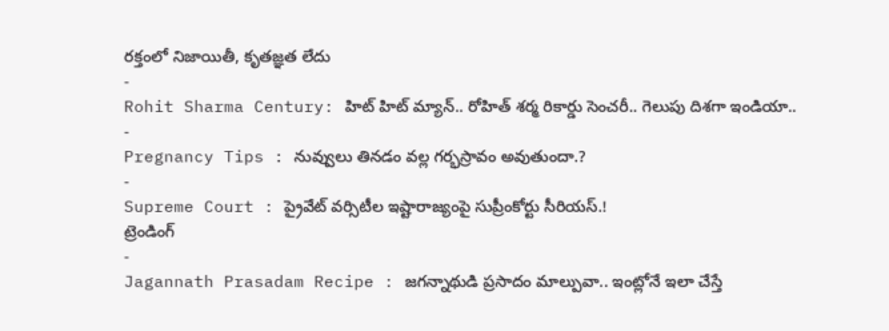రక్తంలో నిజాయితీ, కృతజ్ఞత లేదు
-
Rohit Sharma Century: హిట్ హిట్ మ్యాన్.. రోహిత్ శర్మ రికార్డు సెంచరీ.. గెలుపు దిశగా ఇండియా..
-
Pregnancy Tips : నువ్వులు తినడం వల్ల గర్భస్రావం అవుతుందా.?
-
Supreme Court : ప్రైవేట్ వర్సిటీల ఇష్టారాజ్యంపై సుప్రీంకోర్టు సీరియస్.!
ట్రెండింగ్
-
Jagannath Prasadam Recipe : జగన్నాథుడి ప్రసాదం మాల్పువా.. ఇంట్లోనే ఇలా చేస్తే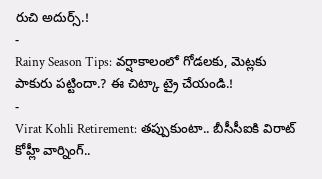రుచి అదుర్స్.!
-
Rainy Season Tips: వర్షాకాలంలో గోడలకు, మెట్లకు పాకురు పట్టిందా.? ఈ చిట్కా ట్రై చేయండి.!
-
Virat Kohli Retirement: తప్పుకుంటా.. బీసీసీఐకి విరాట్ కోహ్లీ వార్నింగ్..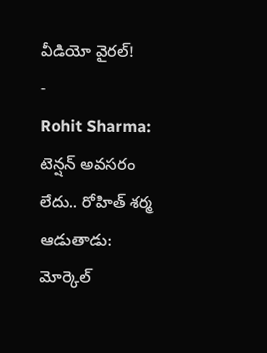వీడియో వైరల్!
-
Rohit Sharma: టెన్షన్ అవసరం లేదు.. రోహిత్ శర్మ ఆడుతాడు: మోర్కెల్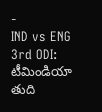-
IND vs ENG 3rd ODI: టీమిండియా తుది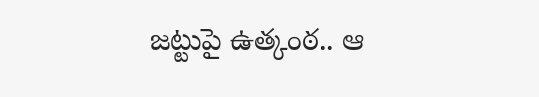జట్టుపై ఉత్కంఠ.. ఆ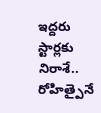ఇద్దరు స్టార్లకు నిరాశే.. రోహిత్పైనే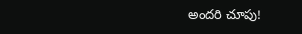అందరి చూపు!